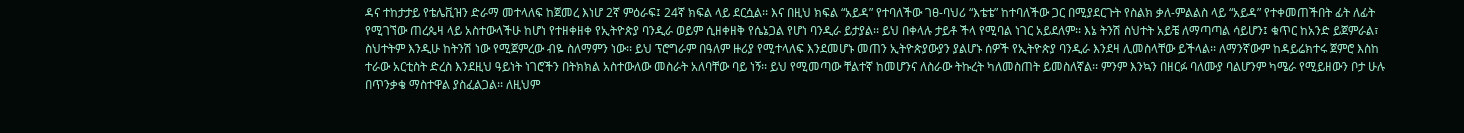ዳና ተከታታይ የቴሌቪዝን ድራማ መተላለፍ ከጀመረ እነሆ 2ኛ ምዕራፍ፤ 24ኛ ክፍል ላይ ደርሷል፡፡ እና በዚህ ክፍል “አይዳ” የተባለችው ገፀ-ባህሪ “እቴቴ” ከተባለችው ጋር በሚያደርጉት የስልክ ቃለ-ምልልስ ላይ “አይዳ” የተቀመጠችበት ፊት ለፊት የሚገኘው ጠረጴዛ ላይ አስተውላችሁ ከሆነ የተዘቀዘቀ የኢትዮጵያ ባንዲራ ወይም ሲዘቀዘቅ የሴኔጋል የሆነ ባንዲራ ይታያል፡፡ ይህ በቀላሉ ታይቶ ችላ የሚባል ነገር አይደለም፡፡ እኔ ትንሽ ስህተት አይቼ ለማጣጣል ሳይሆን፤ ቁጥር ከአንድ ይጀምራል፣ ስህተትም እንዲሁ ከትንሽ ነው የሚጀምረው ብዬ ስለማምን ነው፡፡ ይህ ፕሮግራም በዓለም ዙሪያ የሚተላለፍ እንደመሆኑ መጠን ኢትዮጵያውያን ያልሆኑ ሰዎች የኢትዮጵያ ባንዲራ እንደዛ ሊመስላቸው ይችላል፡፡ ለማንኛውም ከዳይሬክተሩ ጀምሮ እስከ ተራው አርቲስት ድረስ እንደዚህ ዓይነት ነገሮችን በትክክል አስተውለው መስራት አለባቸው ባይ ነኝ፡፡ ይህ የሚመጣው ቸልተኛ ከመሆንና ለስራው ትኩረት ካለመስጠት ይመስለኛል፡፡ ምንም እንኳን በዘርፉ ባለሙያ ባልሆንም ካሜራ የሚይዘውን ቦታ ሁሉ በጥንቃቄ ማስተዋል ያስፈልጋል፡፡ ለዚህም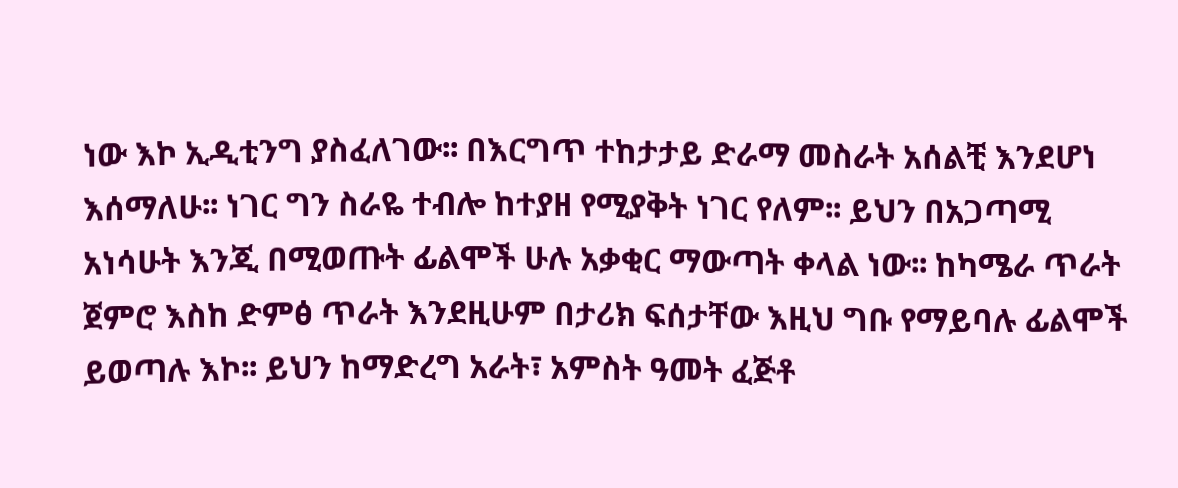ነው እኮ ኢዲቲንግ ያስፈለገው፡፡ በእርግጥ ተከታታይ ድራማ መስራት አሰልቺ እንደሆነ እሰማለሁ፡፡ ነገር ግን ስራዬ ተብሎ ከተያዘ የሚያቅት ነገር የለም፡፡ ይህን በአጋጣሚ አነሳሁት እንጂ በሚወጡት ፊልሞች ሁሉ አቃቂር ማውጣት ቀላል ነው፡፡ ከካሜራ ጥራት ጀምሮ እስከ ድምፅ ጥራት እንደዚሁም በታሪክ ፍሰታቸው እዚህ ግቡ የማይባሉ ፊልሞች ይወጣሉ እኮ፡፡ ይህን ከማድረግ አራት፣ አምስት ዓመት ፈጅቶ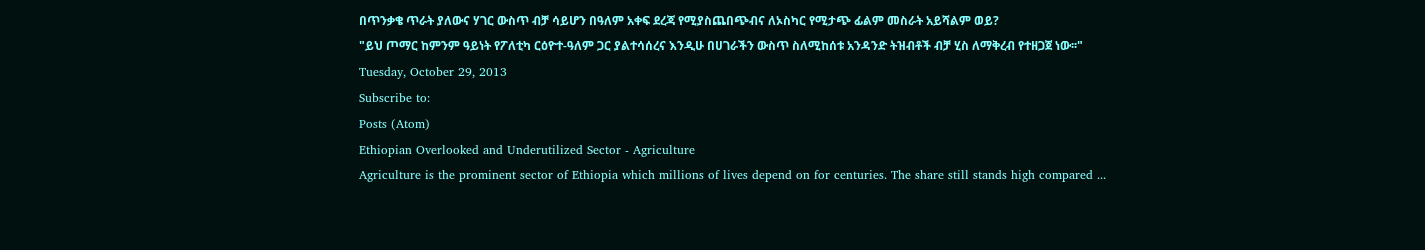በጥንቃቄ ጥራት ያለውና ሃገር ውስጥ ብቻ ሳይሆን በዓለም አቀፍ ደረጃ የሚያስጨበጭብና ለኦስካር የሚታጭ ፊልም መስራት አይሻልም ወይ?
"ይህ ጦማር ከምንም ዓይነት የፖለቲካ ርዕዮተ-ዓለም ጋር ያልተሳሰረና እንዲሁ በሀገራችን ውስጥ ስለሚከሰቱ አንዳንድ ትዝብቶች ብቻ ሂስ ለማቅረብ የተዘጋጀ ነው፡፡"
Tuesday, October 29, 2013
Subscribe to:
Posts (Atom)
Ethiopian Overlooked and Underutilized Sector - Agriculture
Agriculture is the prominent sector of Ethiopia which millions of lives depend on for centuries. The share still stands high compared ...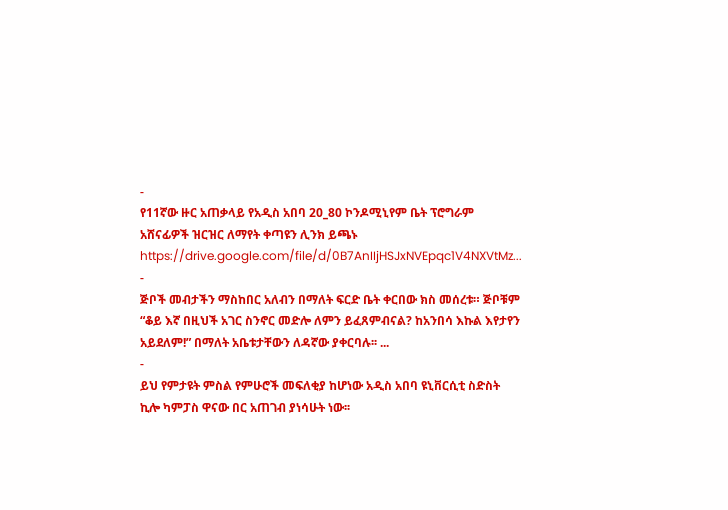-
የ11ኛው ዙር አጠቃላይ የአዲስ አበባ 20_80 ኮንዶሚኒየም ቤት ፕሮግራም አሸናፊዎች ዝርዝር ለማየት ቀጣዩን ሊንክ ይጫኑ https://drive.google.com/file/d/0B7AnIIjHSJxNVEpqc1V4NXVtMz...
-
ጅቦች መብታችን ማስከበር አለብን በማለት ፍርድ ቤት ቀርበው ክስ መሰረቱ። ጅቦቹም “ቆይ እኛ በዚህች አገር ስንኖር መድሎ ለምን ይፈጸምብናል? ከአንበሳ እኩል እየታየን አይደለም!” በማለት አቤቱታቸውን ለዳኛው ያቀርባሉ፡፡ ...
-
ይህ የምታዩት ምስል የምሁሮች መፍለቂያ ከሆነው አዲስ አበባ ዩኒቨርሲቲ ስድስት ኪሎ ካምፓስ ዋናው በር አጠገብ ያነሳሁት ነው፡፡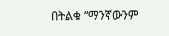በትልቁ “ማንኛውንም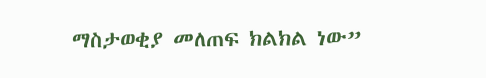ማስታወቂያ መለጠፍ ክልክል ነው”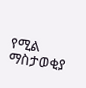የሚል ማስታወቂያ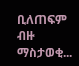ቢለጠፍም ብዙ ማስታወቂ...